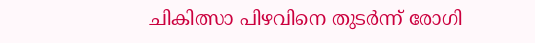ചികിത്സാ പിഴവിനെ തുടർന്ന് രോഗി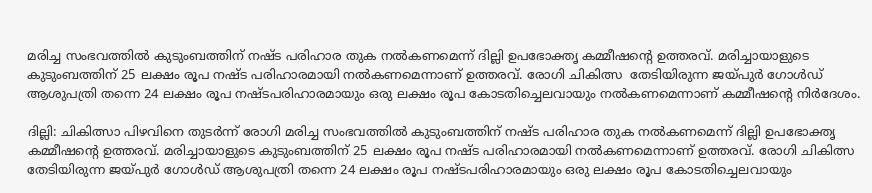മരിച്ച സംഭവത്തിൽ കുടുംബത്തിന് നഷ്ട പരിഹാര തുക നൽകണമെന്ന് ദില്ലി ഉപഭോക്തൃ കമ്മീഷന്‍റെ ഉത്തരവ്. മരിച്ചായാളുടെ കുടുംബത്തിന് 25 ലക്ഷം രൂപ നഷ്ട പരിഹാരമായി നൽകണമെന്നാണ് ഉത്തരവ്. രോഗി ചികിത്സ  തേടിയിരുന്ന ജയ്പുര്‍ ഗോള്‍ഡ് ആശുപത്രി തന്നെ 24 ലക്ഷം രൂപ നഷ്ടപരിഹാരമായും ഒരു ലക്ഷം രൂപ കോടതിച്ചെലവായും നൽകണമെന്നാണ് കമ്മീഷന്‍റെ നിര്‍ദേശം.

ദില്ലി: ചികിത്സാ പിഴവിനെ തുടർന്ന് രോഗി മരിച്ച സംഭവത്തിൽ കുടുംബത്തിന് നഷ്ട പരിഹാര തുക നൽകണമെന്ന് ദില്ലി ഉപഭോക്തൃ കമ്മീഷന്‍റെ ഉത്തരവ്. മരിച്ചായാളുടെ കുടുംബത്തിന് 25 ലക്ഷം രൂപ നഷ്ട പരിഹാരമായി നൽകണമെന്നാണ് ഉത്തരവ്. രോഗി ചികിത്സ തേടിയിരുന്ന ജയ്പുര്‍ ഗോള്‍ഡ് ആശുപത്രി തന്നെ 24 ലക്ഷം രൂപ നഷ്ടപരിഹാരമായും ഒരു ലക്ഷം രൂപ കോടതിച്ചെലവായും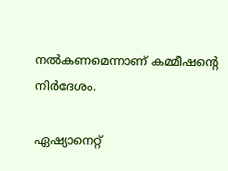നൽകണമെന്നാണ് കമ്മീഷന്‍റെ നിര്‍ദേശം.

ഏഷ്യാനെറ്റ്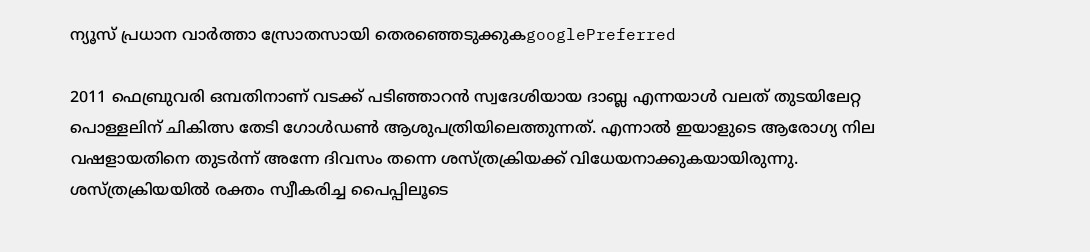ന്യൂസ് പ്രധാന വാർത്താ സ്രോതസായി തെരഞ്ഞെടുക്കുകgooglePreferred

2011 ഫെബ്രുവരി ഒമ്പതിനാണ് വടക്ക് പടിഞ്ഞാറൻ സ്വദേശിയായ ദാബ്ല എന്നയാൾ വലത് തുടയിലേറ്റ പൊള്ളലിന് ചികിത്സ തേടി ഗോള്‍ഡൺ ആശുപത്രിയിലെത്തുന്നത്. എന്നാൽ ഇയാളുടെ ആരോഗ്യ നില വഷളായതിനെ തുടർന്ന് അന്നേ ദിവസം തന്നെ ശസ്ത്രക്രിയക്ക് വിധേയനാക്കുകയായിരുന്നു. ശസ്ത്രക്രിയയിൽ രക്തം സ്വീകരിച്ച പൈപ്പിലൂടെ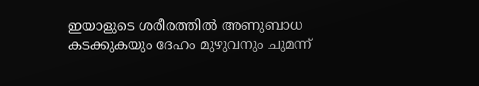ഇയാളുടെ ശരീരത്തിൽ അണുബാധ കടക്കുകയും ദേഹം മുഴുവനും ചുമന്ന്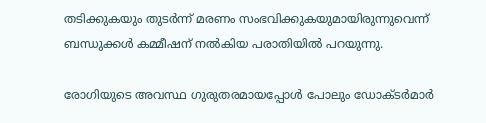തടിക്കുകയും തുടർന്ന് മരണം സംഭവിക്കുകയുമായിരുന്നുവെന്ന് ബന്ധുക്കൾ കമ്മീഷന് നൽകിയ പരാതിയിൽ പറയുന്നു.

രോഗിയുടെ അവസ്ഥ ഗുരുതരമായപ്പോള്‍ പോലും ഡോക്ടര്‍മാര്‍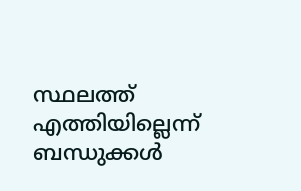സ്ഥലത്ത് എത്തിയില്ലെന്ന് ബന്ധുക്കള്‍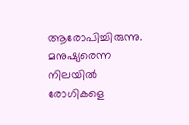ആരോപിച്ചിരുന്നു. മനുഷ്യരെന്ന നിലയില്‍ രോഗികളെ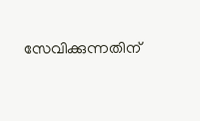സേവിക്കുന്നതിന്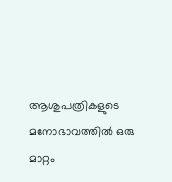ആശുപത്രികളുടെ മനോഭാവത്തില്‍ ഒരു മാറ്റം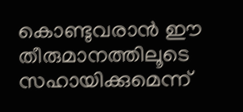കൊണ്ടുവരാന്‍ ഈ തീരുമാനത്തിലൂടെ സഹായിക്കുമെന്ന്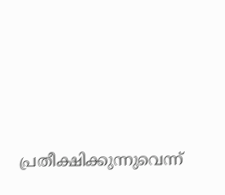പ്രതീക്ഷിക്കുന്നുവെന്ന്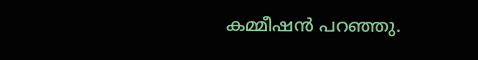കമ്മീഷന്‍ പറഞ്ഞു.